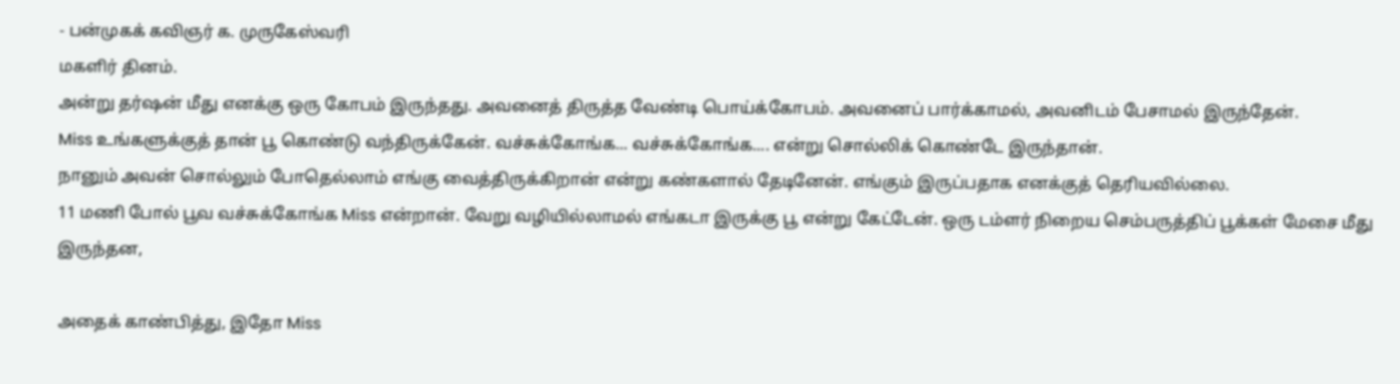- பன்முகக் கவிஞர் க. முருகேஸ்வரி
மகளிர் தினம்.
அன்று தர்ஷன் மீது எனக்கு ஒரு கோபம் இருந்தது. அவனைத் திருத்த வேண்டி பொய்க்கோபம். அவனைப் பார்க்காமல், அவனிடம் பேசாமல் இருந்தேன்.
Miss உங்களுக்குத் தான் பூ கொண்டு வந்திருக்கேன். வச்சுக்கோங்க... வச்சுக்கோங்க.... என்று சொல்லிக் கொண்டே இருந்தான்.
நானும் அவன் சொல்லும் போதெல்லாம் எங்கு வைத்திருக்கிறான் என்று கண்களால் தேடினேன். எங்கும் இருப்பதாக எனக்குத் தெரியவில்லை.
11 மணி போல் பூவ வச்சுக்கோங்க Miss என்றான். வேறு வழியில்லாமல் எங்கடா இருக்கு பூ என்று கேட்டேன். ஒரு டம்ளர் நிறைய செம்பருத்திப் பூக்கள் மேசை மீது இருந்தன,

அதைக் காண்பித்து, இதோ Miss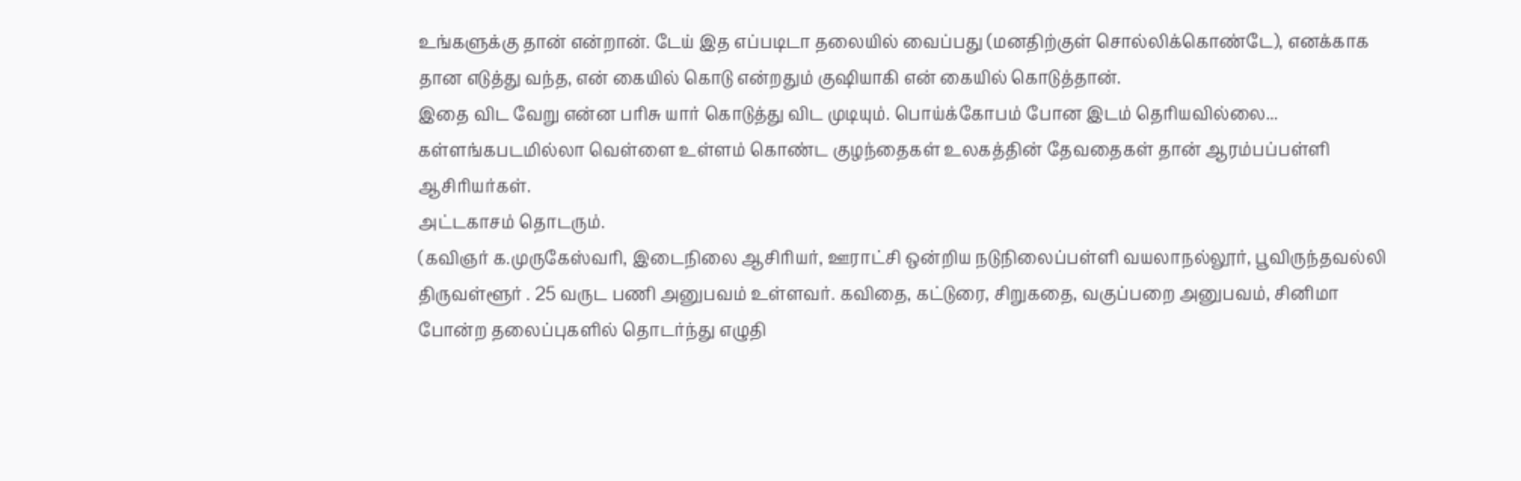உங்களுக்கு தான் என்றான். டேய் இத எப்படிடா தலையில் வைப்பது (மனதிற்குள் சொல்லிக்கொண்டே), எனக்காக தான எடுத்து வந்த, என் கையில் கொடு என்றதும் குஷியாகி என் கையில் கொடுத்தான்.
இதை விட வேறு என்ன பரிசு யார் கொடுத்து விட முடியும். பொய்க்கோபம் போன இடம் தெரியவில்லை...
கள்ளங்கபடமில்லா வெள்ளை உள்ளம் கொண்ட குழந்தைகள் உலகத்தின் தேவதைகள் தான் ஆரம்பப்பள்ளி ஆசிரியர்கள்.
அட்டகாசம் தொடரும்.
(கவிஞர் க.முருகேஸ்வரி, இடைநிலை ஆசிரியர், ஊராட்சி ஒன்றிய நடுநிலைப்பள்ளி வயலாநல்லூர், பூவிருந்தவல்லி திருவள்ளூர் . 25 வருட பணி அனுபவம் உள்ளவர். கவிதை, கட்டுரை, சிறுகதை, வகுப்பறை அனுபவம், சினிமா போன்ற தலைப்புகளில் தொடர்ந்து எழுதி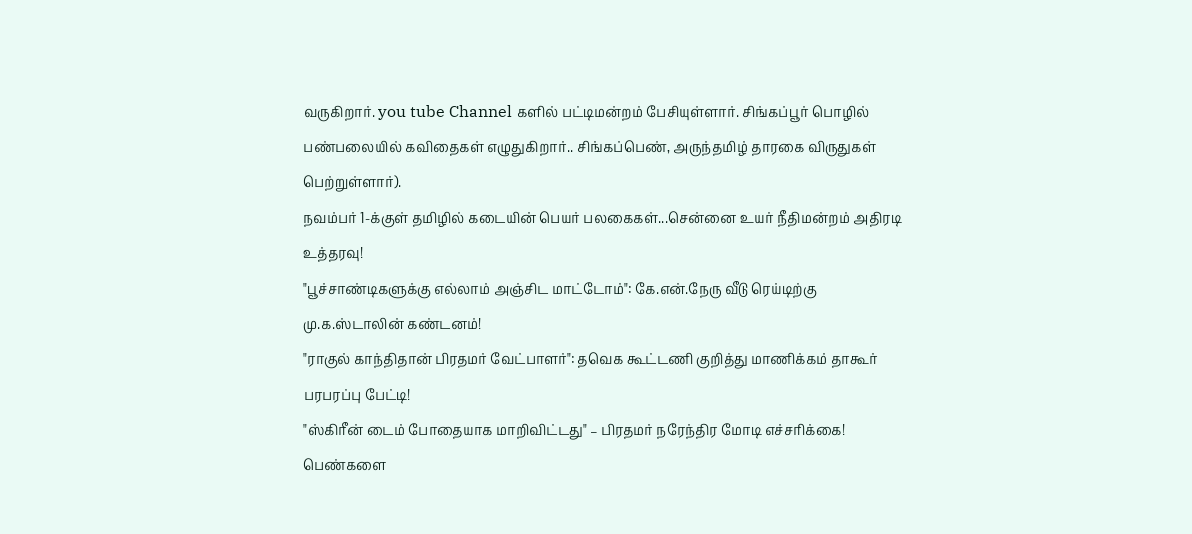வருகிறார். you tube Channel களில் பட்டிமன்றம் பேசியுள்ளார். சிங்கப்பூர் பொழில் பண்பலையில் கவிதைகள் எழுதுகிறார்.. சிங்கப்பெண், அருந்தமிழ் தாரகை விருதுகள் பெற்றுள்ளார்).
நவம்பர் 1-க்குள் தமிழில் கடையின் பெயர் பலகைகள்...சென்னை உயர் நீதிமன்றம் அதிரடி உத்தரவு!
"பூச்சாண்டிகளுக்கு எல்லாம் அஞ்சிட மாட்டோம்": கே.என்.நேரு வீடு ரெய்டிற்கு மு.க.ஸ்டாலின் கண்டனம்!
"ராகுல் காந்திதான் பிரதமர் வேட்பாளர்": தவெக கூட்டணி குறித்து மாணிக்கம் தாகூர் பரபரப்பு பேட்டி!
"ஸ்கிரீன் டைம் போதையாக மாறிவிட்டது" – பிரதமர் நரேந்திர மோடி எச்சரிக்கை!
பெண்களை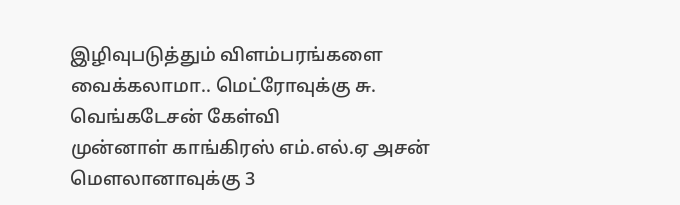இழிவுபடுத்தும் விளம்பரங்களை வைக்கலாமா.. மெட்ரோவுக்கு சு. வெங்கடேசன் கேள்வி
முன்னாள் காங்கிரஸ் எம்.எல்.ஏ அசன் மௌலானாவுக்கு 3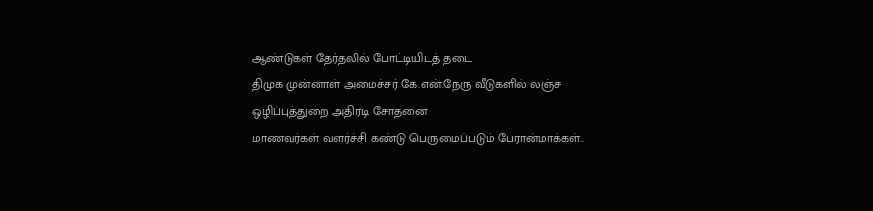ஆண்டுகள் தேர்தலில் போட்டியிடத் தடை
திமுக முன்னாள் அமைச்சர் கே.என்.நேரு வீடுகளில் லஞ்ச ஒழிப்புத்துறை அதிரடி சோதனை
மாணவர்கள் வளர்ச்சி கண்டு பெருமைப்படும் பேரான்மாக்கள்..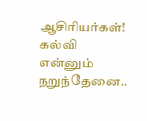ஆசிரியர்கள்!
கல்வி என்னும் நறுந்தேனை..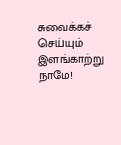சுவைக்கச் செய்யும் இளங்காற்று நாமே!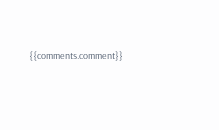{{comments.comment}}